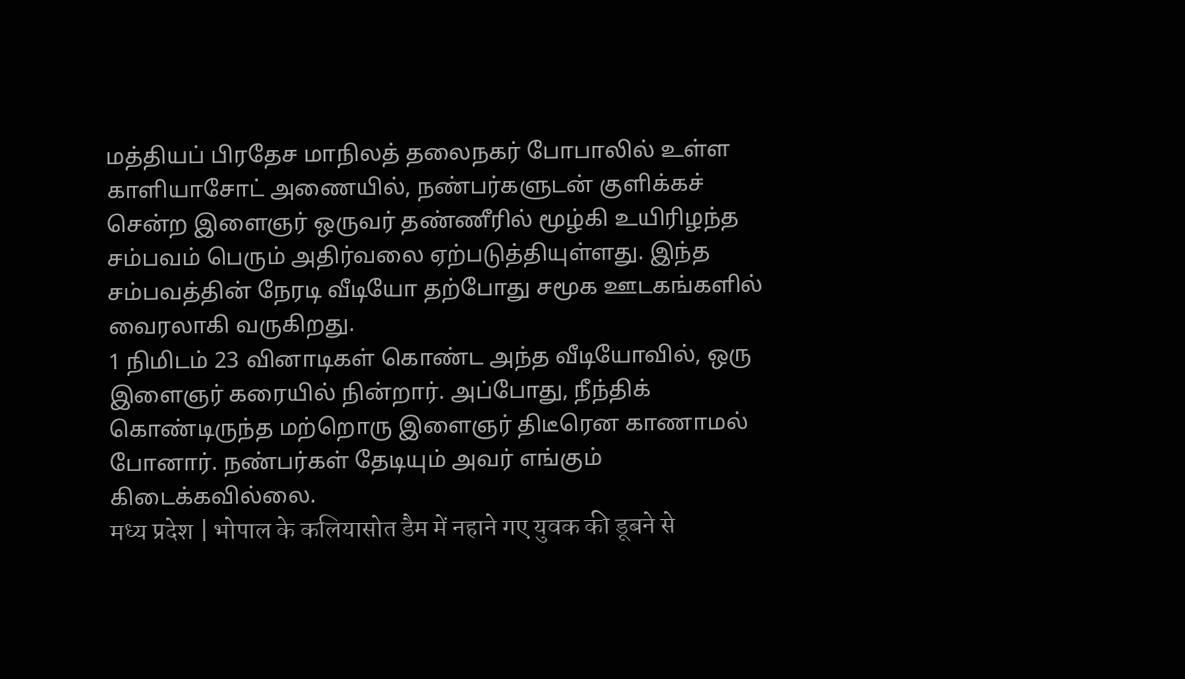மத்தியப் பிரதேச மாநிலத் தலைநகர் போபாலில் உள்ள காளியாசோட் அணையில், நண்பர்களுடன் குளிக்கச் சென்ற இளைஞர் ஒருவர் தண்ணீரில் மூழ்கி உயிரிழந்த சம்பவம் பெரும் அதிர்வலை ஏற்படுத்தியுள்ளது. இந்த சம்பவத்தின் நேரடி வீடியோ தற்போது சமூக ஊடகங்களில் வைரலாகி வருகிறது.
1 நிமிடம் 23 வினாடிகள் கொண்ட அந்த வீடியோவில், ஒரு இளைஞர் கரையில் நின்றார். அப்போது, நீந்திக் கொண்டிருந்த மற்றொரு இளைஞர் திடீரென காணாமல் போனார். நண்பர்கள் தேடியும் அவர் எங்கும் கிடைக்கவில்லை.
मध्य प्रदेश | भोपाल के कलियासोत डैम में नहाने गए युवक की डूबने से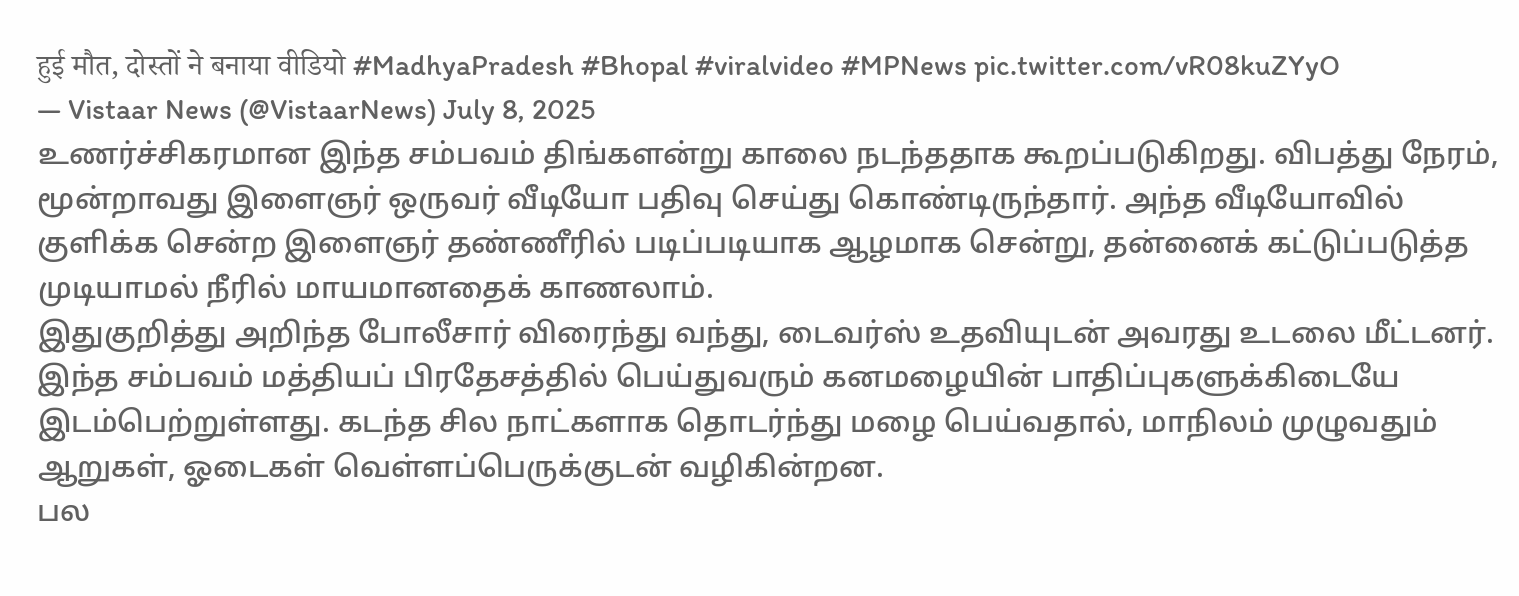हुई मौत, दोस्तों ने बनाया वीडियो #MadhyaPradesh #Bhopal #viralvideo #MPNews pic.twitter.com/vR08kuZYyO
— Vistaar News (@VistaarNews) July 8, 2025
உணர்ச்சிகரமான இந்த சம்பவம் திங்களன்று காலை நடந்ததாக கூறப்படுகிறது. விபத்து நேரம், மூன்றாவது இளைஞர் ஒருவர் வீடியோ பதிவு செய்து கொண்டிருந்தார். அந்த வீடியோவில் குளிக்க சென்ற இளைஞர் தண்ணீரில் படிப்படியாக ஆழமாக சென்று, தன்னைக் கட்டுப்படுத்த முடியாமல் நீரில் மாயமானதைக் காணலாம்.
இதுகுறித்து அறிந்த போலீசார் விரைந்து வந்து, டைவர்ஸ் உதவியுடன் அவரது உடலை மீட்டனர். இந்த சம்பவம் மத்தியப் பிரதேசத்தில் பெய்துவரும் கனமழையின் பாதிப்புகளுக்கிடையே இடம்பெற்றுள்ளது. கடந்த சில நாட்களாக தொடர்ந்து மழை பெய்வதால், மாநிலம் முழுவதும் ஆறுகள், ஓடைகள் வெள்ளப்பெருக்குடன் வழிகின்றன.
பல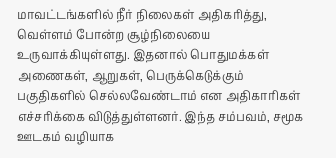மாவட்டங்களில் நீர் நிலைகள் அதிகரித்து, வெள்ளம் போன்ற சூழ்நிலையை உருவாக்கியுள்ளது. இதனால் பொதுமக்கள் அணைகள், ஆறுகள், பெருக்கெடுக்கும் பகுதிகளில் செல்லவேண்டாம் என அதிகாரிகள் எச்சரிக்கை விடுத்துள்ளனர். இந்த சம்பவம், சமூக ஊடகம் வழியாக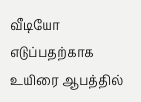வீடியோ எடுப்பதற்காக உயிரை ஆபத்தில்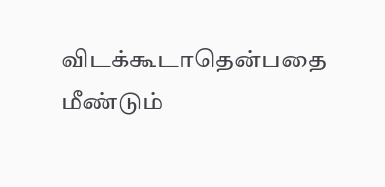விடக்கூடாதென்பதை மீண்டும்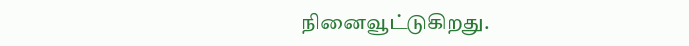நினைவூட்டுகிறது.